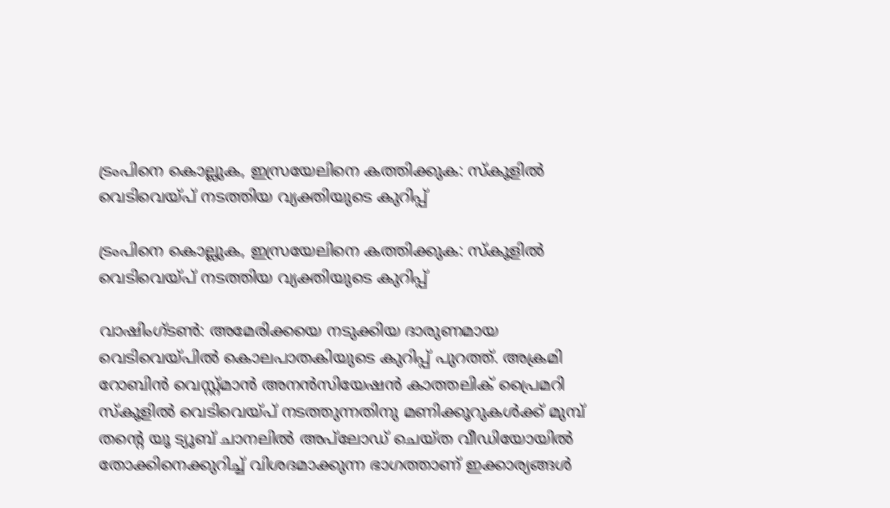ട്രംപിനെ കൊല്ലുക, ഇസ്രയേലിനെ കത്തിക്കുക: സ്‌കൂളില്‍ വെടിവെയ്പ് നടത്തിയ വ്യക്തിയുടെ കുറിപ്പ്

ട്രംപിനെ കൊല്ലുക, ഇസ്രയേലിനെ കത്തിക്കുക: സ്‌കൂളില്‍ വെടിവെയ്പ് നടത്തിയ വ്യക്തിയുടെ കുറിപ്പ്

വാഷിംഗ്ടണ്‍: അമേരിക്കയെ നടുക്കിയ ദാരുണമായ വെടിവെയ്പില്‍ കൊലപാതകിയുടെ കുറിപ്പ് പുറത്ത്. അക്രമി റോബിന്‍ വെസ്റ്റ്മാന്‍ അനന്‍സിയേഷന്‍ കാത്തലിക് പ്രൈമറി സ്‌കൂളില്‍ വെടിവെയ്പ് നടത്തുന്നതിനു മണിക്കൂറുകള്‍ക്ക് മുമ്പ് തന്റെ യൂ ട്യൂബ് ചാനലില്‍ അപ്‌ലോഡ് ചെയ്ത വീഡിയോയില്‍ തോക്കിനെക്കുറിച്ച് വിശദമാക്കുന്ന ഭാഗത്താണ് ഇക്കാര്യങ്ങള്‍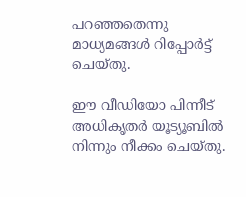പറഞ്ഞതെന്നു മാധ്യമങ്ങള്‍ റിപ്പോര്‍ട്ട് ചെയ്തു.

ഈ വീഡിയോ പിന്നീട് അധികൃതര്‍ യൂട്യൂബില്‍ നിന്നും നീക്കം ചെയ്തു.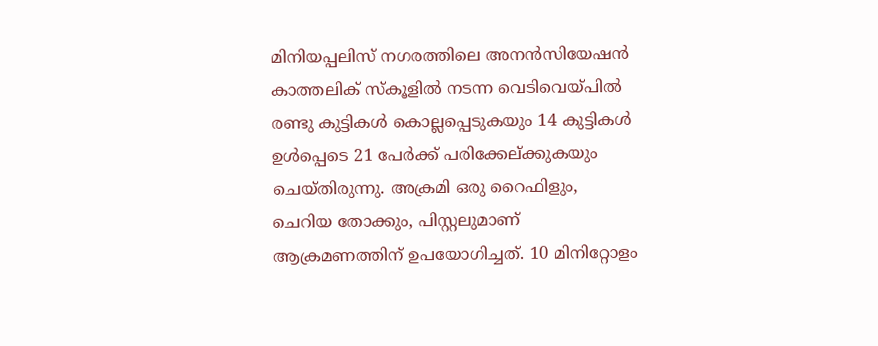മിനിയപ്പലിസ് നഗരത്തിലെ അനന്‍സിയേഷന്‍ കാത്തലിക് സ്‌കൂളില്‍ നടന്ന വെടിവെയ്പില്‍ രണ്ടു കുട്ടികള്‍ കൊല്ലപ്പെടുകയും 14 കുട്ടികള്‍ ഉള്‍പ്പെടെ 21 പേര്‍ക്ക് പരിക്കേല്ക്കുകയും ചെയ്തിരുന്നു. അക്രമി ഒരു റൈഫിളും, ചെറിയ തോക്കും, പിസ്റ്റലുമാണ് ആക്രമണത്തിന് ഉപയോഗിച്ചത്. 10 മിനിറ്റോളം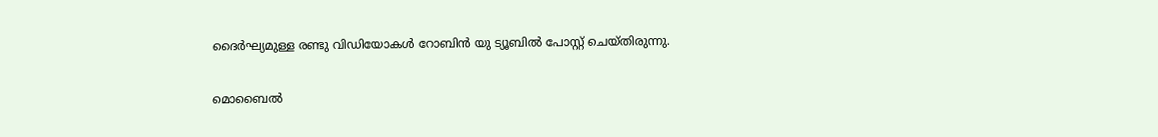ദൈര്‍ഘ്യമുള്ള രണ്ടു വിഡിയോകള്‍ റോബിന്‍ യു ട്യൂബില്‍ പോസ്റ്റ് ചെയ്തിരുന്നു.

മൊബൈല്‍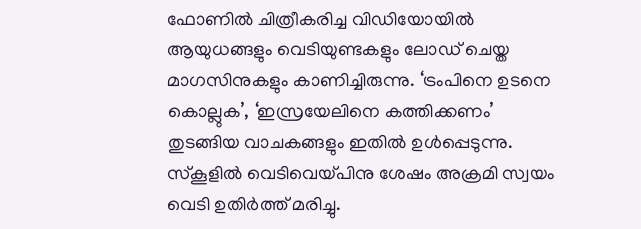ഫോണില്‍ ചിത്രീകരിച്ച വിഡിയോയില്‍ ആയുധങ്ങളും വെടിയുണ്ടകളും ലോഡ് ചെയ്ത മാഗസിനുകളും കാണിച്ചിരുന്നു. ‘ട്രംപിനെ ഉടനെ കൊല്ലുക’, ‘ഇസ്രയേലിനെ കത്തിക്കണം’ തുടങ്ങിയ വാചകങ്ങളും ഇതില്‍ ഉള്‍പ്പെടുന്നു. സ്‌കൂളില്‍ വെടിവെയ്പിനു ശേഷം അക്രമി സ്വയം വെടി ഉതിര്‍ത്ത് മരിച്ചു.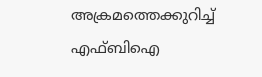അക്രമത്തെക്കുറിച്ച് എഫ്ബിഐ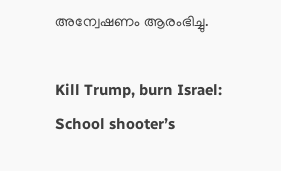അന്വേഷണം ആരംഭിച്ചു.

Kill Trump, burn Israel: School shooter’s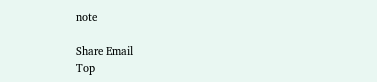note

Share Email
Top